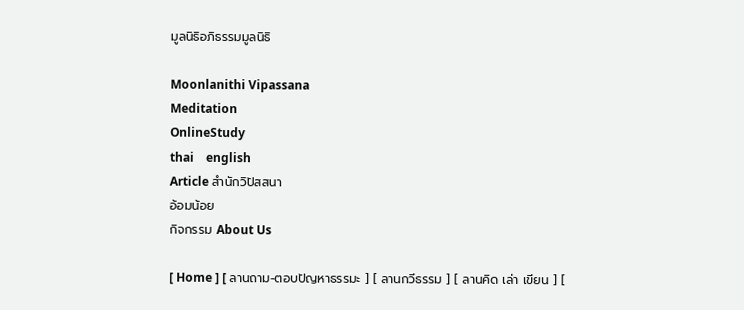มูลนิธิอภิธรรมมูลนิธิ

Moonlanithi Vipassana
Meditation
OnlineStudy
thai    english
Article สำนักวิปัสสนา
อ้อมน้อย
กิจกรรม About Us

[ Home ] [ ลานถาม-ตอบปัญหาธรรมะ ] [ ลานกวีธรรม ] [ ลานคิด เล่า เขียน ] [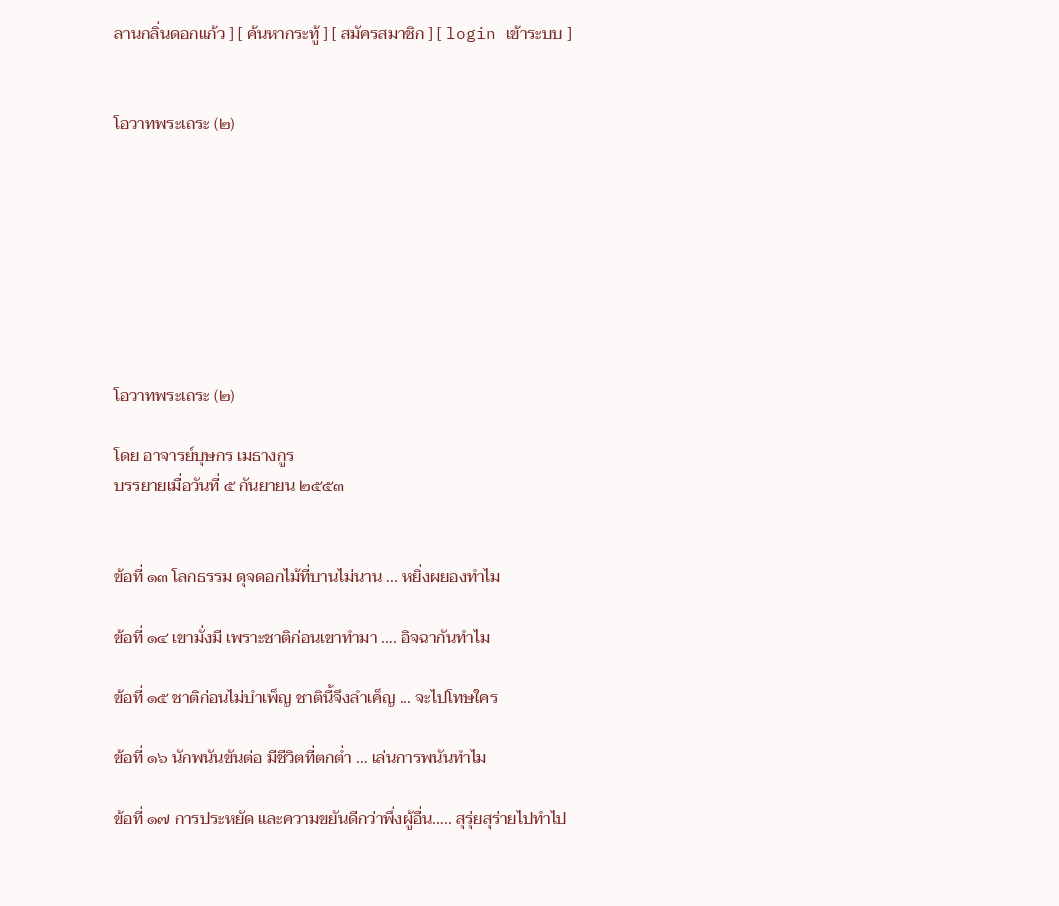ลานกลิ่นดอกแก้ว ] [ ค้นหากระทู้ ] [ สมัครสมาชิก ] [ login เข้าระบบ ]


โอวาทพระเถระ (๒)








โอวาทพระเถระ (๒)

โดย อาจารย์บุษกร เมธางกูร
บรรยายเมื่อวันที่ ๕ กันยายน ๒๕๕๓


ข้อที่ ๑๓ โลกธรรม ดุจดอกไม้ที่บานไม่นาน ... หยิ่งผยองทำไม

ข้อที่ ๑๔ เขามั่งมี เพราะชาติก่อนเขาทำมา …. อิจฉากันทำไม

ข้อที่ ๑๕ ชาติก่อนไม่บำเพ็ญ ชาตินี้จึงลำเค็ญ ... จะไปโทษใคร

ข้อที่ ๑๖ นักพนันขันต่อ มีชีวิตที่ตกต่ำ … เล่นการพนันทำไม

ข้อที่ ๑๗ การประหยัด และความขยันดีกว่าพึ่งผู้อื่น….. สุรุ่ยสุร่ายไปทำไป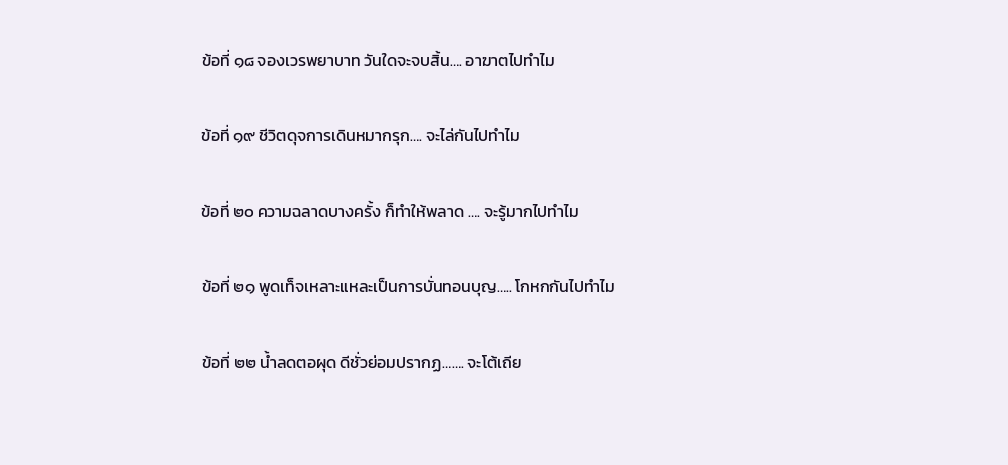ข้อที่ ๑๘ จองเวรพยาบาท วันใดจะจบสิ้น…. อาฆาตไปทำไม

ข้อที่ ๑๙ ชีวิตดุจการเดินหมากรุก…. จะไล่กันไปทำไม

ข้อที่ ๒๐ ความฉลาดบางครั้ง ก็ทำให้พลาด …. จะรู้มากไปทำไม

ข้อที่ ๒๑ พูดเท็จเหลาะแหละเป็นการบั่นทอนบุญ….. โกหกกันไปทำไม

ข้อที่ ๒๒ น้ำลดตอผุด ดีชั่วย่อมปรากฏ……. จะโต้เถีย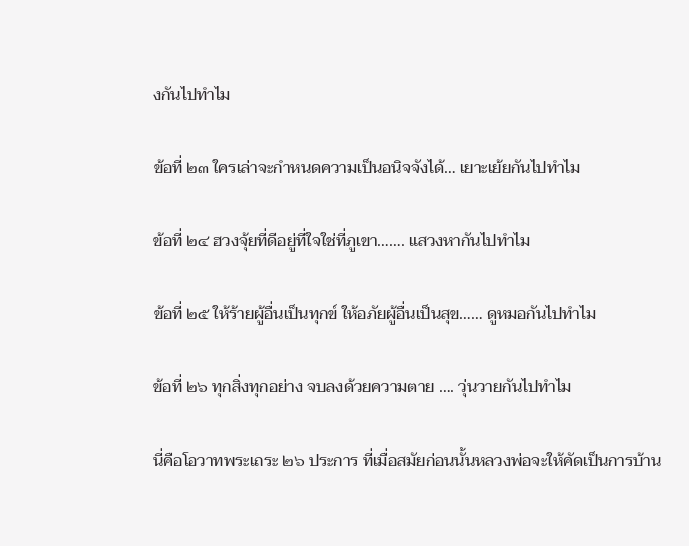งกันไปทำไม

ข้อที่ ๒๓ ใครเล่าจะกำหนดความเป็นอนิจจังได้… เยาะเย้ยกันไปทำไม

ข้อที่ ๒๔ ฮวงจุ้ยที่ดีอยู่ที่ใจใช่ที่ภูเขา……. แสวงหากันไปทำไม

ข้อที่ ๒๕ ให้ร้ายผู้อื่นเป็นทุกข์ ให้อภัยผู้อื่นเป็นสุข…… ดูหมอกันไปทำไม

ข้อที่ ๒๖ ทุกสิ่งทุกอย่าง จบลงด้วยความตาย …. วุ่นวายกันไปทำไม

นี่คือโอวาทพระเถระ ๒๖ ประการ ที่เมื่อสมัยก่อนนั้นหลวงพ่อจะให้คัดเป็นการบ้าน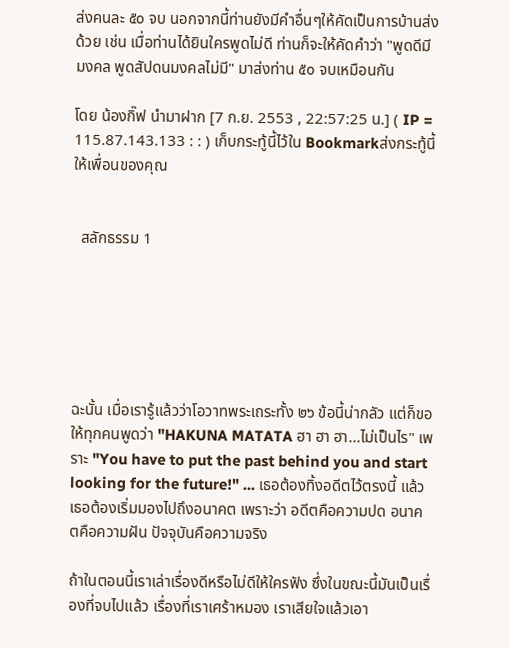ส่งคนละ ๕๐ จบ นอกจากนี้ท่านยังมีคำอื่นๆให้คัดเป็นการบ้านส่งด้วย เช่น เมื่อท่านได้ยินใครพูดไม่ดี ท่านก็จะให้คัดคำว่า "พูดดีมีมงคล พูดสัปดนมงคลไม่มี" มาส่งท่าน ๕๐ จบเหมือนกัน

โดย น้องกิ๊ฟ นำมาฝาก [7 ก.ย. 2553 , 22:57:25 น.] ( IP = 115.87.143.133 : : ) เก็บกระทู้นี้ไว้ใน Bookmarkส่งกระทู้นี้ให้เพื่อนของคุณ


  สลักธรรม 1






ฉะนั้น เมื่อเรารู้แล้วว่าโอวาทพระเถระทั้ง ๒๖ ข้อนี้น่ากลัว แต่ก็ขอให้ทุกคนพูดว่า "HAKUNA MATATA ฮา ฮา ฮา...ไม่เป็นไร" เพราะ "You have to put the past behind you and start looking for the future!" ... เธอต้องทิ้งอดีตไว้ตรงนี้ แล้วเธอต้องเริ่มมองไปถึงอนาคต เพราะว่า อดีตคือความปด อนาคตคือความฝัน ปัจจุบันคือความจริง

ถ้าในตอนนี้เราเล่าเรื่องดีหรือไม่ดีให้ใครฟัง ซึ่งในขณะนี้มันเป็นเรื่องที่จบไปแล้ว เรื่องที่เราเศร้าหมอง เราเสียใจแล้วเอา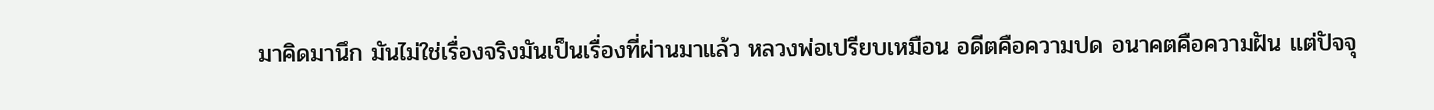มาคิดมานึก มันไม่ใช่เรื่องจริงมันเป็นเรื่องที่ผ่านมาแล้ว หลวงพ่อเปรียบเหมือน อดีตคือความปด อนาคตคือความฝัน แต่ปัจจุ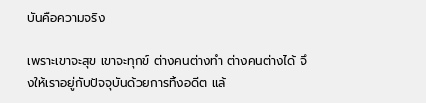บันคือความจริง

เพราะเขาจะสุข เขาจะทุกข์ ต่างคนต่างทำ ต่างคนต่างได้ จึงให้เราอยู่กับปัจจุบันด้วยการทิ้งอดีต แล้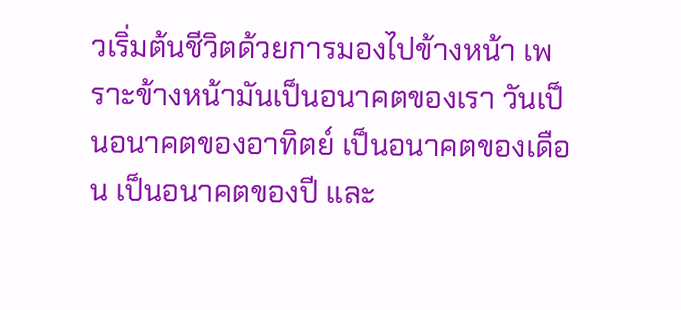วเริ่มต้นชีวิตด้วยการมองไปข้างหน้า เพราะข้างหน้ามันเป็นอนาคตของเรา วันเป็นอนาคตของอาทิตย์ เป็นอนาคตของเดือน เป็นอนาคตของปี และ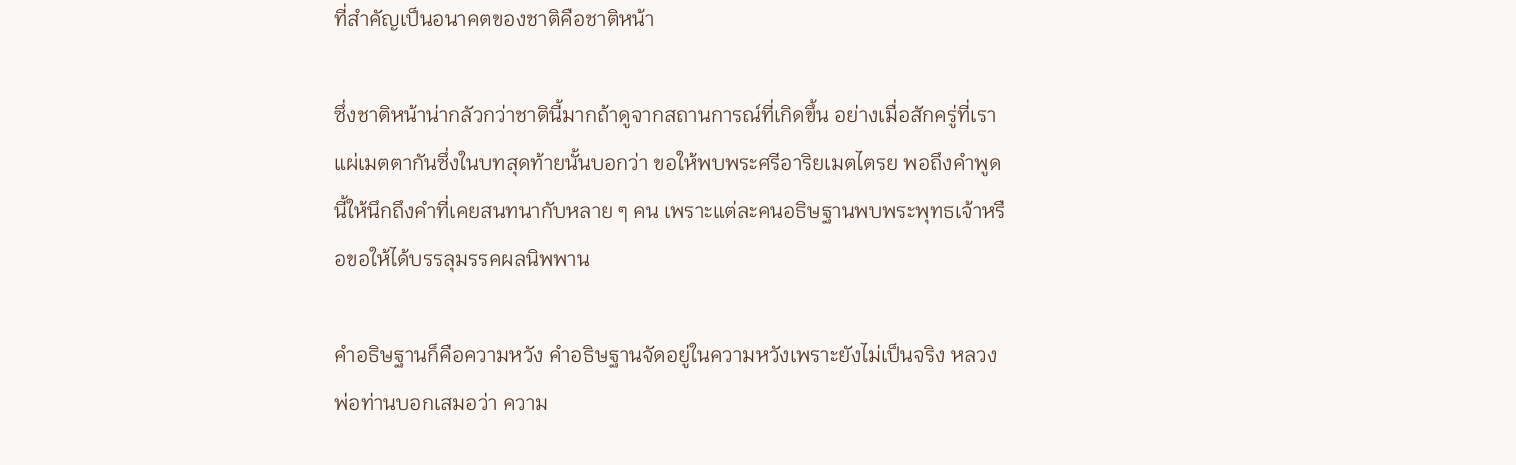ที่สำคัญเป็นอนาคตของชาติคือชาติหน้า

ซึ่งชาติหน้าน่ากลัวกว่าชาตินี้มากถ้าดูจากสถานการณ์ที่เกิดขึ้น อย่างเมื่อสักครู่ที่เราแผ่เมตตากันซึ่งในบทสุดท้ายนั้นบอกว่า ขอให้พบพระศรีอาริยเมตไตรย พอถึงคำพูดนี้ให้นึกถึงคำที่เคยสนทนากับหลาย ๆ คน เพราะแต่ละคนอธิษฐานพบพระพุทธเจ้าหรือขอให้ได้บรรลุมรรคผลนิพพาน

คำอธิษฐานก็คือความหวัง คำอธิษฐานจัดอยู่ในความหวังเพราะยังไม่เป็นจริง หลวงพ่อท่านบอกเสมอว่า ความ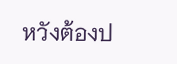หวังต้องป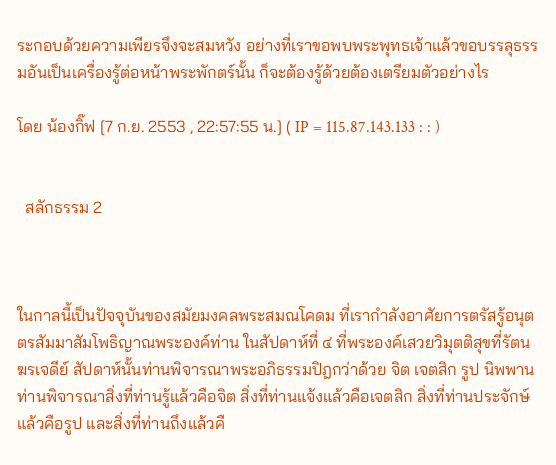ระกอบด้วยความเพียรจึงจะสมหวัง อย่างที่เราขอพบพระพุทธเจ้าแล้วขอบรรลุธรรมอันเป็นเครื่องรู้ต่อหน้าพระพักตร์นั้น ก็จะต้องรู้ด้วยต้องเตรียมตัวอย่างไร

โดย น้องกิ๊ฟ [7 ก.ย. 2553 , 22:57:55 น.] ( IP = 115.87.143.133 : : )


  สลักธรรม 2



ในกาลนี้เป็นปัจจุบันของสมัยมงคลพระสมณโคดม ที่เรากำลังอาศัยการตรัสรู้อนุตตรสัมมาสัมโพธิญาณพระองค์ท่าน ในสัปดาห์ที่ ๔ ที่พระองค์เสวยวิมุตติสุขที่รัตนฆรเจดีย์ สัปดาห์นั้นท่านพิจารณาพระอภิธรรมปิฎกว่าด้วย จิต เจตสิก รูป นิพพาน ท่านพิจารณาสิ่งที่ท่านรู้แล้วคือจิต สิ่งที่ท่านแจ้งแล้วคือเจตสิก สิ่งที่ท่านประจักษ์แล้วคือรูป และสิ่งที่ท่านถึงแล้วคื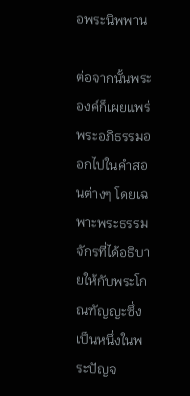อพระนิพพาน

ต่อจากนั้นพระองค์ก็เผยแพร่พระอภิธรรมออกไปในคำสอนต่างๆ โดยเฉพาะพระธรรมจักรที่ได้อธิบายให้กับพระโกณฑัญญะซึ่งเป็นหนึ่งในพระปัญจ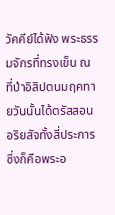วัคคีย์ได้ฟัง พระธรรมจักรที่ทรงเข็น ณ ที่ป่าอิสิปตนมฤคทายวันนั้นได้ตรัสสอนอริยสัจทั้งสี่ประการซึ่งก็คือพระอ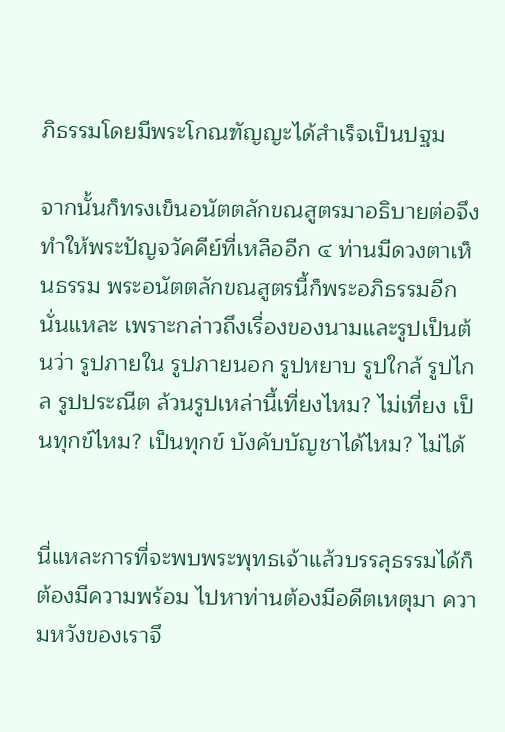ภิธรรมโดยมีพระโกณฑัญญะได้สำเร็จเป็นปฐม

จากนั้นก็ทรงเข็นอนัตตลักขณสูตรมาอธิบายต่อจึงทำให้พระปัญจวัคคีย์ที่เหลืออีก ๔ ท่านมีดวงตาเห็นธรรม พระอนัตตลักขณสูตรนี้ก็พระอภิธรรมอีกนั่นแหละ เพราะกล่าวถึงเรื่องของนามและรูปเป็นต้นว่า รูปภายใน รูปภายนอก รูปหยาบ รูปใกล้ รูปไกล รูปประณีต ล้วนรูปเหล่านี้เที่ยงไหม? ไม่เที่ยง เป็นทุกข์ไหม? เป็นทุกข์ บังคับบัญชาได้ไหม? ไม่ได้


นี่แหละการที่จะพบพระพุทธเจ้าแล้วบรรลุธรรมได้ก็ต้องมีความพร้อม ไปหาท่านต้องมีอดีตเหตุมา ความหวังของเราจึ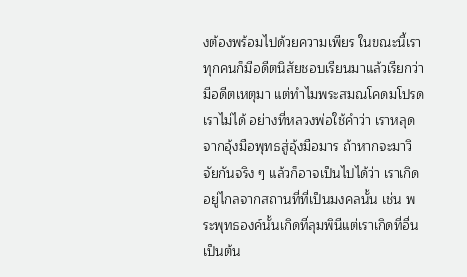งต้องพร้อมไปด้วยความเพียร ในขณะนี้เราทุกคนก็มีอดีตนิสัยชอบเรียนมาแล้วเรียกว่ามีอดีตเหตุมา แต่ทำไมพระสมณโคดมโปรดเราไม่ได้ อย่างที่หลวงพ่อใช้คำว่า เราหลุดจากอุ้งมือพุทธสู่อุ้งมือมาร ถ้าหากจะมาวิจัยกันจริง ๆ แล้วก็อาจเป็นไปได้ว่า เราเกิดอยู่ไกลจากสถานที่ที่เป็นมงคลนั้น เช่น พระพุทธองค์นั้นเกิดที่ลุมพินีแต่เราเกิดที่อื่น เป็นต้น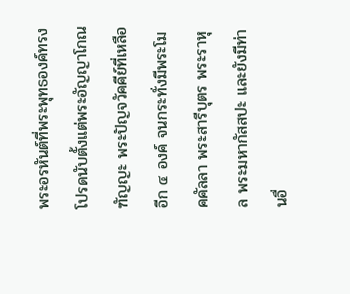พระอรหันต์ที่พระพุทธองค์ทรงโปรดนับตั้งแต่พระอัญญาโกณฑัญญะ พระปัญจวัคคีย์ที่เหลืออีก ๔ องค์ จนกระทั่งมีพระโมคคัลลา พระสารีบุตร พระราหุล พระมหากัสสปะ และยังมีท่านอื่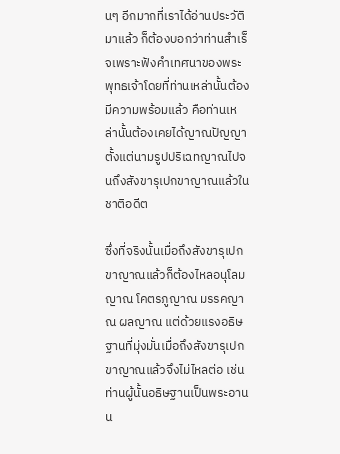นๆ อีกมากที่เราได้อ่านประวัติมาแล้ว ก็ต้องบอกว่าท่านสำเร็จเพราะฟังคำเทศนาของพระพุทธเจ้าโดยที่ท่านเหล่านั้นต้องมีความพร้อมแล้ว คือท่านเหล่านั้นต้องเคยได้ญาณปัญญาตั้งแต่นามรูปปริเฉทญาณไปจนถึงสังขารุเปกขาญาณแล้วในชาติอดีต

ซึ่งที่จริงนั้นเมื่อถึงสังขารุเปกขาญาณแล้วก็ต้องไหลอนุโลมญาณ โคตรภูญาณ มรรคญาณ ผลญาณ แต่ด้วยแรงอธิษฐานที่มุ่งมั่นเมื่อถึงสังขารุเปกขาญาณแล้วจึงไม่ไหลต่อ เช่น ท่านผู้นั้นอธิษฐานเป็นพระอานน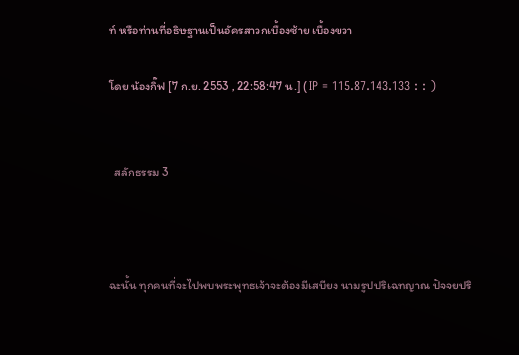ท์ หรือท่านที่อธิษฐานเป็นอัครสาวกเบื้องซ้าย เบื้องขวา

โดย น้องกิ๊ฟ [7 ก.ย. 2553 , 22:58:47 น.] ( IP = 115.87.143.133 : : )


  สลักธรรม 3



ฉะนั้น ทุกคนที่จะไปพบพระพุทธเจ้าจะต้องมีเสบียง นามรูปปริเฉทญาณ ปัจจยปริ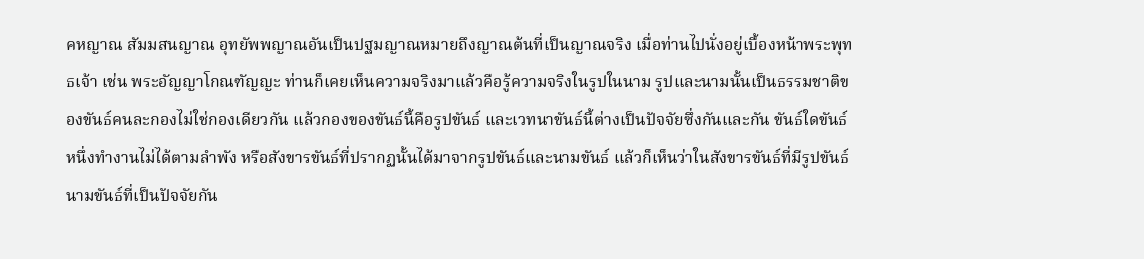คหญาณ สัมมสนญาณ อุทยัพพญาณอันเป็นปฐมญาณหมายถึงญาณต้นที่เป็นญาณจริง เมื่อท่านไปนั่งอยู่เบื้องหน้าพระพุทธเจ้า เช่น พระอัญญาโกณฑัญญะ ท่านก็เคยเห็นความจริงมาแล้วคือรู้ความจริงในรูปในนาม รูปและนามนั้นเป็นธรรมชาติของขันธ์คนละกองไม่ใช่กองเดียวกัน แล้วกองของขันธ์นี้คือรูปขันธ์ และเวทนาขันธ์นี้ต่างเป็นปัจจัยซึ่งกันและกัน ขันธ์ใดขันธ์หนึ่งทำงานไม่ได้ตามลำพัง หรือสังขารขันธ์ที่ปรากฏนั้นได้มาจากรูปขันธ์และนามขันธ์ แล้วก็เห็นว่าในสังขารขันธ์ที่มีรูปขันธ์นามขันธ์ที่เป็นปัจจัยกัน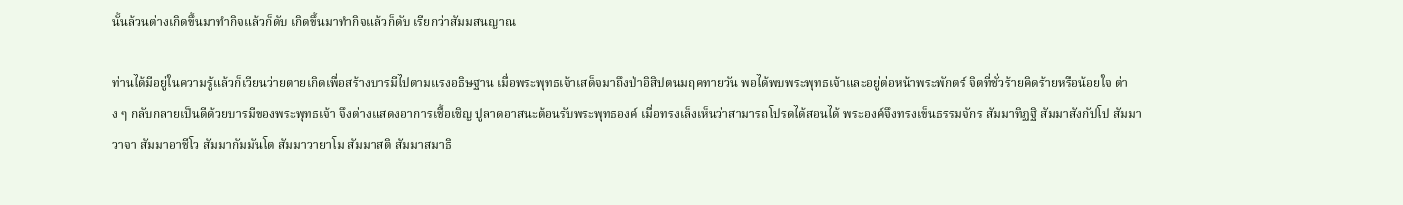นั้นล้วนต่างเกิดขึ้นมาทำกิจแล้วก็ดับ เกิดขึ้นมาทำกิจแล้วก็ดับ เรียกว่าสัมมสนญาณ

ท่านได้มีอยู่ในความรู้แล้วก็เวียนว่ายตายเกิดเพื่อสร้างบารมีไปตามแรงอธิษฐาน เมื่อพระพุทธเจ้าเสด็จมาถึงป่าอิสิปตนมฤคทายวัน พอได้พบพระพุทธเจ้าและอยู่ต่อหน้าพระพักตร์ จิตที่ชั่วร้ายคิดร้ายหรือน้อยใจ ต่าง ๆ กลับกลายเป็นดีด้วยบารมีของพระพุทธเจ้า จึงต่างแสดงอาการเชื้อเชิญ ปูลาดอาสนะต้อนรับพระพุทธองค์ เมื่อทรงเล็งเห็นว่าสามารถโปรดได้สอนได้ พระองค์จึงทรงเข็นธรรมจักร สัมมาทิฏฐิ สัมมาสังกัปโป สัมมาวาจา สัมมาอาชีโว สัมมากัมมันโต สัมมาวายาโม สัมมาสติ สัมมาสมาธิ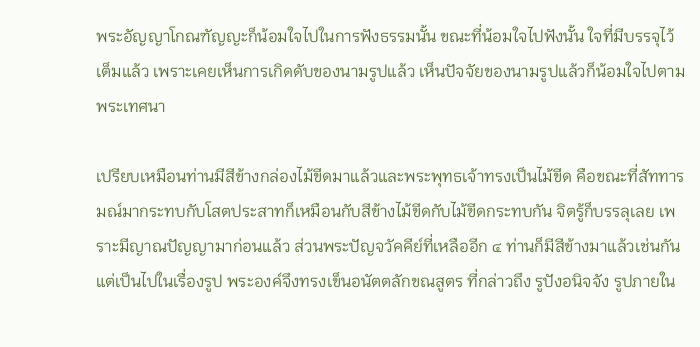พระอัญญาโกณฑัญญะก็น้อมใจไปในการฟังธรรมนั้น ขณะที่น้อมใจไปฟังนั้น ใจที่มีบรรจุไว้เต็มแล้ว เพราะเคยเห็นการเกิดดับของนามรูปแล้ว เห็นปัจจัยของนามรูปแล้วก็น้อมใจไปตามพระเทศนา

เปรียบเหมือนท่านมีสีข้างกล่องไม้ขีดมาแล้วและพระพุทธเจ้าทรงเป็นไม้ขีด คือขณะที่สัททารมณ์มากระทบกับโสตประสาทก็เหมือนกับสีข้างไม้ขีดกับไม้ขีดกระทบกัน จิตรู้ก็บรรลุเลย เพราะมีญาณปัญญามาก่อนแล้ว ส่วนพระปัญจวัคคีย์ที่เหลืออีก ๔ ท่านก็มีสีข้างมาแล้วเช่นกันแต่เป็นไปในเรื่องรูป พระองค์จึงทรงเข็นอนัตตลักขณสูตร ที่กล่าวถึง รูปังอนิจจัง รูปภายใน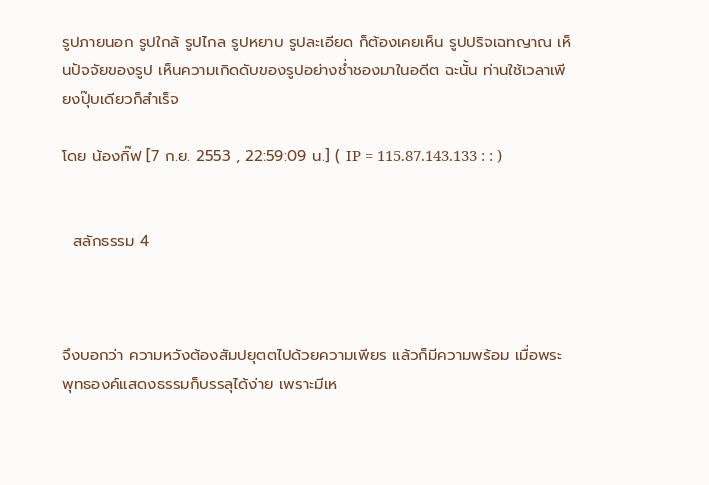รูปภายนอก รูปใกล้ รูปไกล รูปหยาบ รูปละเอียด ก็ต้องเคยเห็น รูปปริจเฉทญาณ เห็นปัจจัยของรูป เห็นความเกิดดับของรูปอย่างช่ำชองมาในอดีต ฉะนั้น ท่านใช้เวลาเพียงปุ๊บเดียวก็สำเร็จ

โดย น้องกิ๊ฟ [7 ก.ย. 2553 , 22:59:09 น.] ( IP = 115.87.143.133 : : )


  สลักธรรม 4



จึงบอกว่า ความหวังต้องสัมปยุตตไปด้วยความเพียร แล้วก็มีความพร้อม เมื่อพระพุทธองค์แสดงธรรมก็บรรลุได้ง่าย เพราะมีเห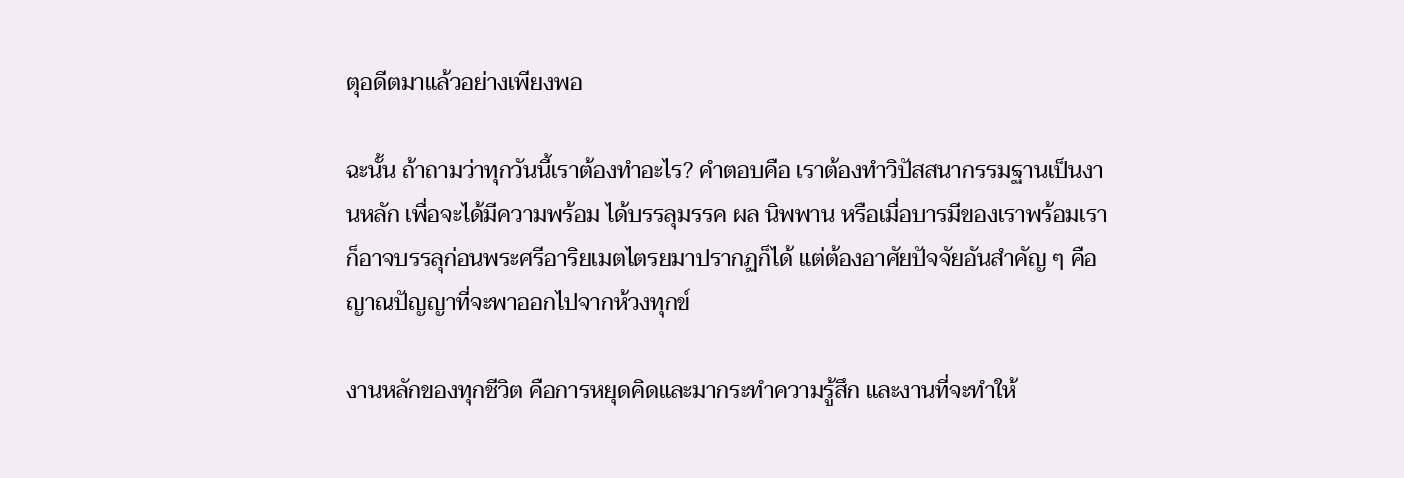ตุอดีตมาแล้วอย่างเพียงพอ

ฉะนั้น ถ้าถามว่าทุกวันนี้เราต้องทำอะไร? คำตอบคือ เราต้องทำวิปัสสนากรรมฐานเป็นงานหลัก เพื่อจะได้มีความพร้อม ได้บรรลุมรรค ผล นิพพาน หรือเมื่อบารมีของเราพร้อมเราก็อาจบรรลุก่อนพระศรีอาริยเมตไตรยมาปรากฏก็ได้ แต่ต้องอาศัยปัจจัยอันสำคัญ ๆ คือ ญาณปัญญาที่จะพาออกไปจากห้วงทุกข์

งานหลักของทุกชีวิต คือการหยุดคิดและมากระทำความรู้สึก และงานที่จะทำให้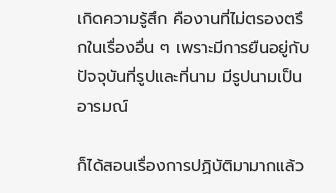เกิดความรู้สึก คืองานที่ไม่ตรองตรึกในเรื่องอื่น ๆ เพราะมีการยืนอยู่กับปัจจุบันที่รูปและที่นาม มีรูปนามเป็นอารมณ์

ก็ได้สอนเรื่องการปฏิบัติมามากแล้ว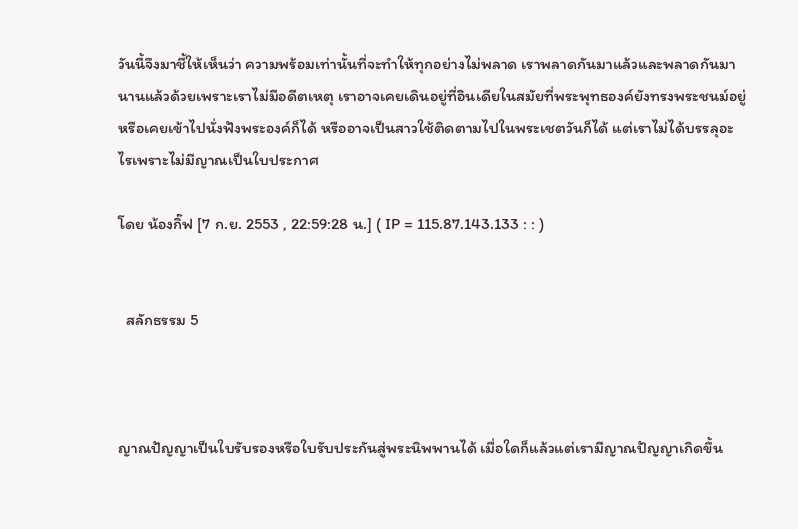วันนี้จึงมาชี้ให้เห็นว่า ความพร้อมเท่านั้นที่จะทำให้ทุกอย่างไม่พลาด เราพลาดกันมาแล้วและพลาดกันมานานแล้วด้วยเพราะเราไม่มีอดีตเหตุ เราอาจเคยเดินอยู่ที่อินเดียในสมัยที่พระพุทธองค์ยังทรงพระชนม์อยู่หรือเคยเข้าไปนั่งฟังพระองค์ก็ได้ หรืออาจเป็นสาวใช้ติดตามไปในพระเชตวันก็ได้ แต่เราไม่ได้บรรลุอะไรเพราะไม่มีญาณเป็นใบประกาศ

โดย น้องกิ๊ฟ [7 ก.ย. 2553 , 22:59:28 น.] ( IP = 115.87.143.133 : : )


  สลักธรรม 5



ญาณปัญญาเป็นใบรับรองหรือใบรับประกันสู่พระนิพพานได้ เมื่อใดก็แล้วแต่เรามีญาณปัญญาเกิดขึ้น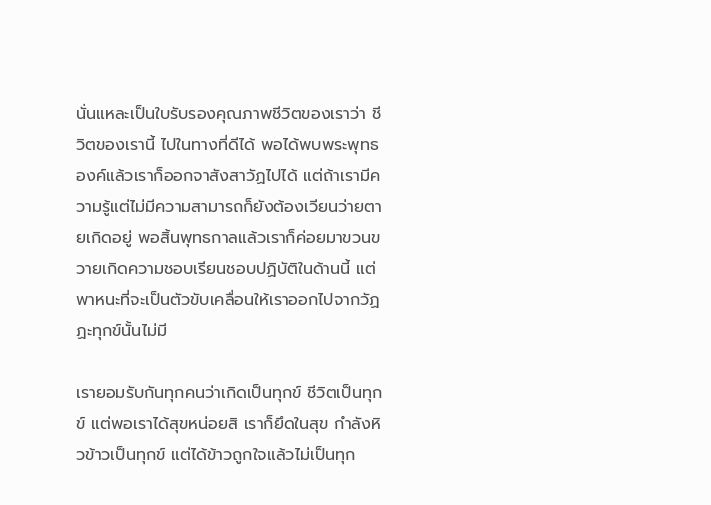นั่นแหละเป็นใบรับรองคุณภาพชีวิตของเราว่า ชีวิตของเรานี้ ไปในทางที่ดีได้ พอได้พบพระพุทธองค์แล้วเราก็ออกจาสังสาวัฏไปได้ แต่ถ้าเรามีความรู้แต่ไม่มีความสามารถก็ยังต้องเวียนว่ายตายเกิดอยู่ พอสิ้นพุทธกาลแล้วเราก็ค่อยมาขวนขวายเกิดความชอบเรียนชอบปฏิบัติในด้านนี้ แต่พาหนะที่จะเป็นตัวขับเคลื่อนให้เราออกไปจากวัฏฏะทุกข์นั้นไม่มี

เรายอมรับกันทุกคนว่าเกิดเป็นทุกข์ ชีวิตเป็นทุกข์ แต่พอเราได้สุขหน่อยสิ เราก็ยึดในสุข กำลังหิวข้าวเป็นทุกข์ แต่ได้ข้าวถูกใจแล้วไม่เป็นทุก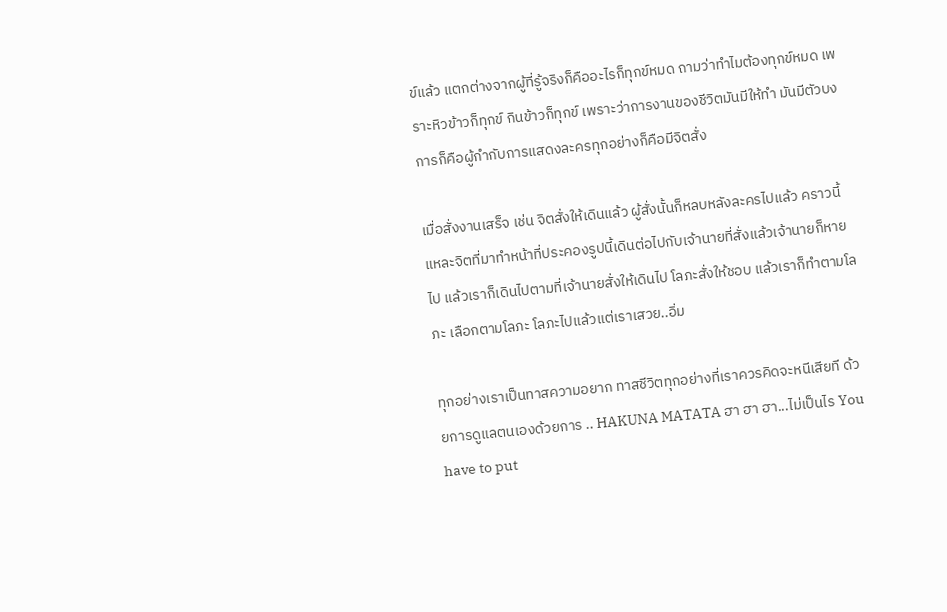ข์แล้ว แตกต่างจากผู้ที่รู้จริงก็คืออะไรก็ทุกข์หมด ถามว่าทำไมต้องทุกข์หมด เพราะหิวข้าวก็ทุกข์ กินข้าวก็ทุกข์ เพราะว่าการงานของชีวิตมันมีให้ทำ มันมีตัวบงการก็คือผู้กำกับการแสดงละครทุกอย่างก็คือมีจิตสั่ง

เมื่อสั่งงานเสร็จ เช่น จิตสั่งให้เดินแล้ว ผู้สั่งนั้นก็หลบหลังละครไปแล้ว คราวนี้แหละจิตที่มาทำหน้าที่ประคองรูปนี้เดินต่อไปกับเจ้านายที่สั่งแล้วเจ้านายก็หายไป แล้วเราก็เดินไปตามที่เจ้านายสั่งให้เดินไป โลภะสั่งให้ชอบ แล้วเราก็ทำตามโลภะ เลือกตามโลภะ โลภะไปแล้วแต่เราเสวย..อิ่ม

ทุกอย่างเราเป็นทาสความอยาก ทาสชีวิตทุกอย่างที่เราควรคิดจะหนีเสียที ด้วยการดูแลตนเองด้วยการ .. HAKUNA MATATA ฮา ฮา ฮา...ไม่เป็นไร You have to put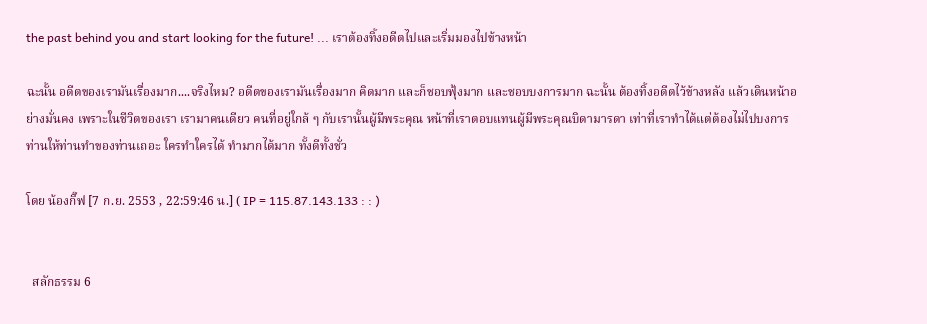the past behind you and start looking for the future! ... เราต้องทิ้งอดีตไปและเริ่มมองไปข้างหน้า

ฉะนั้น อดีตของเรามันเรื่องมาก....จริงไหม? อดีตของเรามันเรื่องมาก คิดมาก และก็ชอบฟุ้งมาก และชอบบงการมาก ฉะนั้น ต้องทิ้งอดีตไว้ข้างหลัง แล้วเดินหน้าอย่างมั่นคง เพราะในชีวิตของเรา เรามาคนเดียว คนที่อยู่ใกล้ ๆ กับเรานั้นผู้มีพระคุณ หน้าที่เราตอบแทนผู้มีพระคุณบิดามารดา เท่าที่เราทำได้แต่ต้องไม่ไปบงการท่านให้ท่านทำของท่านเถอะ ใครทำใครได้ ทำมากได้มาก ทั้งดีทั้งชั่ว

โดย น้องกิ๊ฟ [7 ก.ย. 2553 , 22:59:46 น.] ( IP = 115.87.143.133 : : )


  สลักธรรม 6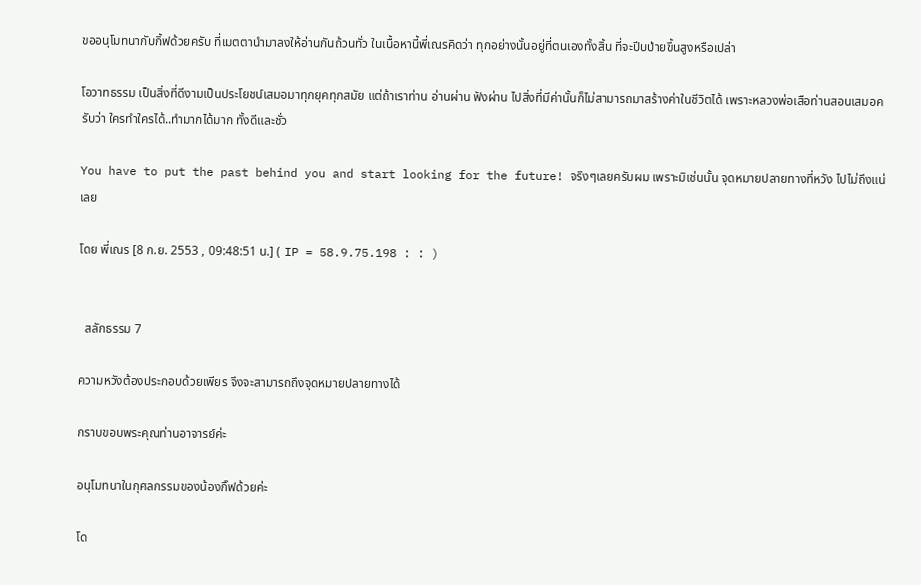ขออนุโมทนากับกิ้ฟด้วยครับ ที่เมตตานำมาลงให้อ่านกันถ้วนทั่ว ในเนื้อหานี้พี่เณรคิดว่า ทุกอย่างนั้นอยู่ที่ตนเองทั้งสิ้น ที่จะปีบป่ายขึ้นสูงหรือเปล่า

โอวาทธรรม เป็นสิ่งที่ดีงามเป็นประโยชน์เสมอมาทุกยุคทุกสมัย แต่ถ้าเราท่าน อ่านผ่าน ฟังผ่าน ไปสิ่งที่มีค่านั้นก็ไม่สามารถมาสร้างค่าในชีวิตได้ เพราะหลวงพ่อเสือท่านสอนเสมอครับว่า ใครทำใครได้..ทำมากได้มาก ทั้งดีและชั่ว

You have to put the past behind you and start looking for the future! จริงๆเลยครับผม เพราะมิเช่นนั้น จุดหมายปลายทางที่หวัง ไปไม่ถึงแน่เลย

โดย พี่เณร [8 ก.ย. 2553 , 09:48:51 น.] ( IP = 58.9.75.198 : : )


  สลักธรรม 7

ความหวังต้องประกอบด้วยเพียร จึงจะสามารถถึงจุดหมายปลายทางได้

กราบขอบพระคุณท่านอาจารย์ค่ะ

อนุโมทนาในกุศลกรรมของน้องกิ๊ฟด้วยค่ะ

โด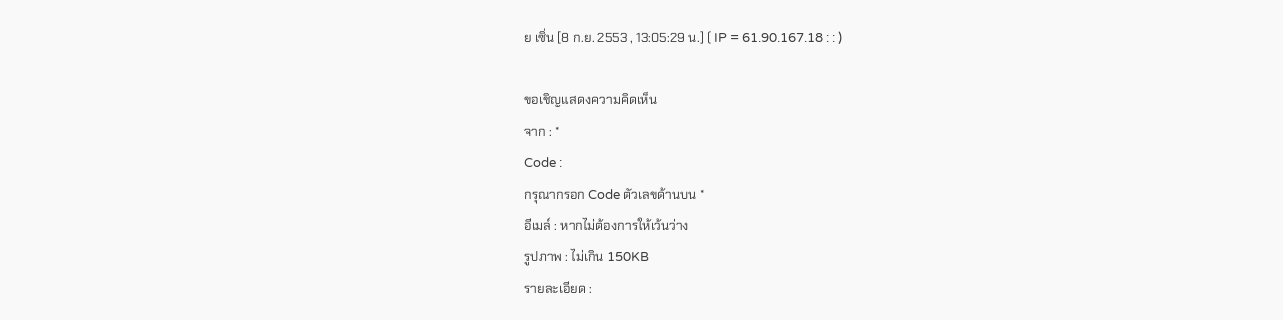ย เซิ่น [8 ก.ย. 2553 , 13:05:29 น.] ( IP = 61.90.167.18 : : )

ขอเชิญแสดงความคิดเห็น
จาก : *
Code :
กรุณากรอก Code ตัวเลขด้านบน *
อีเมล์ : หากไม่ต้องการให้เว้นว่าง
รูปภาพ : ไม่เกิน 150KB
รายละเอียด :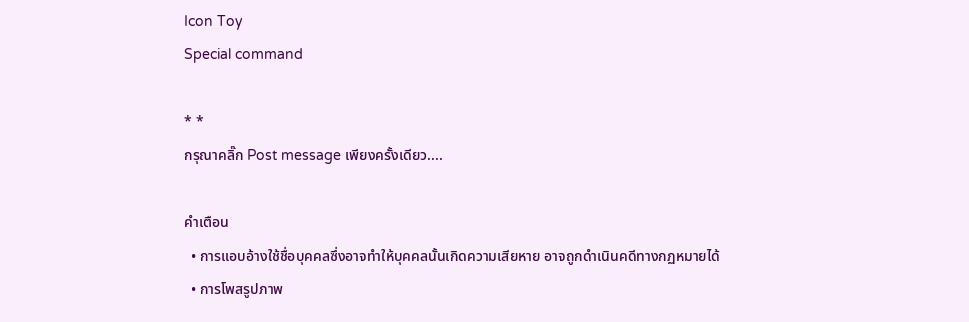Icon Toy
Special command

* *
กรุณาคลิ๊ก Post message เพียงครั้งเดียว....

คำเตือน
  • การแอบอ้างใช้ชื่อบุคคลซึ่งอาจทำให้บุคคลนั้นเกิดความเสียหาย อาจถูกดำเนินคดีทางกฏหมายได้
  • การโพสรูปภาพ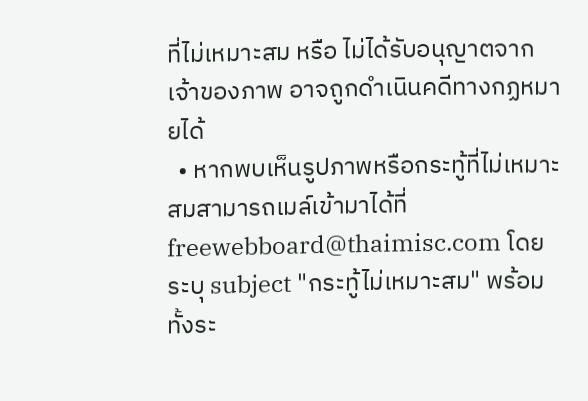ที่ไม่เหมาะสม หรือ ไม่ได้รับอนุญาตจากเจ้าของภาพ อาจถูกดำเนินคดีทางกฏหมายได้
  • หากพบเห็นรูปภาพหรือกระทู้ที่ไม่เหมาะสมสามารถเมล์เข้ามาได้ที่ freewebboard@thaimisc.com โดยระบุ subject "กระทู้ไม่เหมาะสม" พร้อมทั้งระ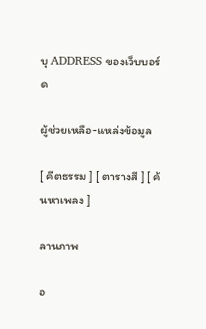บุ ADDRESS ของเว็บบอร์ด

ผู้ช่วยเหลือ-แหล่งข้อมูล

[ คีตธรรม ] [ ตารางสี ] [ ค้นหาเพลง ]

ลานภาพ

อ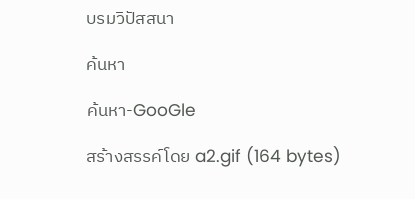บรมวิปัสสนา

ค้นหา

ค้นหา-GooGle

สร้างสรรค์โดย a2.gif (164 bytes)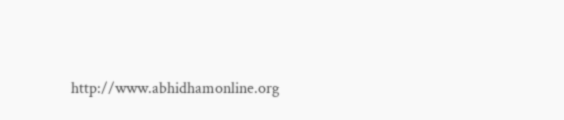http://www.abhidhamonline.org